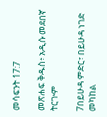መሳፍንት 17:7

መጽሐፍ ቅዱስ፥ አዲሱ መደበኛ ትርጒም

7በይሁዳ ምድር፣ በይሁዳ ነገድ መካከል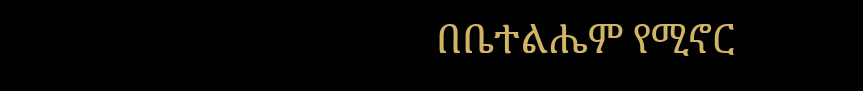በቤተልሔም የሚኖር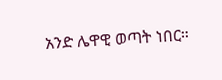አንድ ሌዋዊ ወጣት ነበር።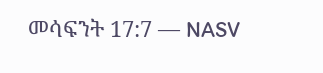መሳፍንት 17:7 — NASV